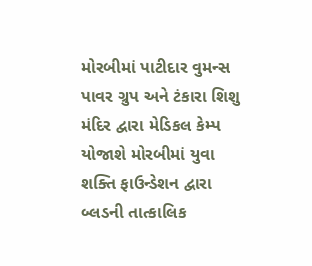મોરબીમાં પાટીદાર વુમન્સ પાવર ગ્રુપ અને ટંકારા શિશુ મંદિર દ્વારા મેડિકલ કેમ્પ યોજાશે મોરબીમાં યુવા શક્તિ ફાઉન્ડેશન દ્વારા બ્લડની તાત્કાલિક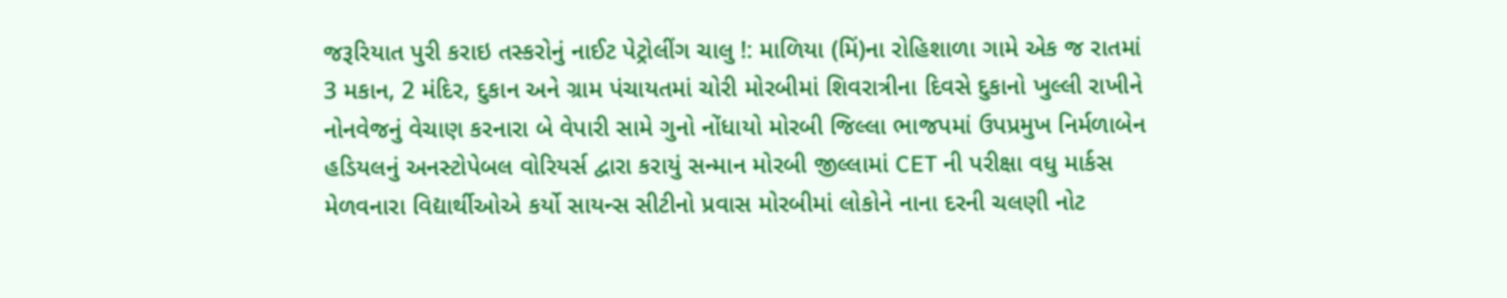જરૂરિયાત પુરી કરાઇ તસ્કરોનું નાઈટ પેટ્રોલીંગ ચાલુ !: માળિયા (મિં)ના રોહિશાળા ગામે એક જ રાતમાં 3 મકાન, 2 મંદિર, દુકાન અને ગ્રામ પંચાયતમાં ચોરી મોરબીમાં શિવરાત્રીના દિવસે દુકાનો ખુલ્લી રાખીને નોનવેજનું વેચાણ કરનારા બે વેપારી સામે ગુનો નોંધાયો મોરબી જિલ્લા ભાજપમાં ઉપપ્રમુખ નિર્મળાબેન હડિયલનું અનસ્ટોપેબલ વોરિયર્સ દ્વારા કરાયું સન્માન મોરબી જીલ્લામાં CET ની પરીક્ષા વધુ માર્કસ મેળવનારા વિદ્યાર્થીઓએ કર્યો સાયન્સ સીટીનો પ્રવાસ મોરબીમાં લોકોને નાના દરની ચલણી નોટ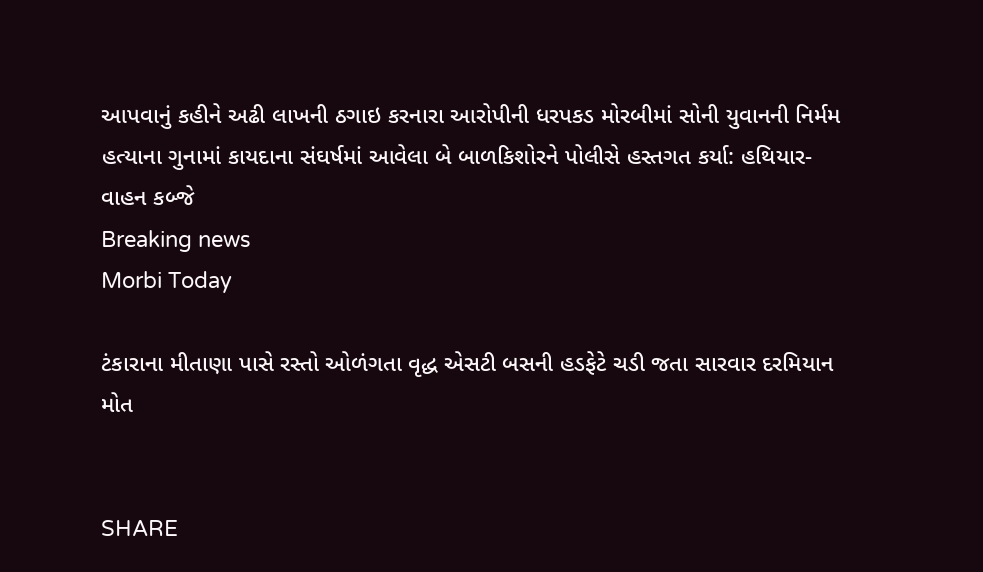આપવાનું કહીને અઢી લાખની ઠગાઇ કરનારા આરોપીની ધરપકડ મોરબીમાં સોની યુવાનની નિર્મમ હત્યાના ગુનામાં કાયદાના સંઘર્ષમાં આવેલા બે બાળકિશોરને પોલીસે હસ્તગત કર્યા: હથિયાર-વાહન કબ્જે
Breaking news
Morbi Today

ટંકારાના મીતાણા પાસે રસ્તો ઓળંગતા વૃદ્ધ એસટી બસની હડફેટે ચડી જતા સારવાર દરમિયાન મોત


SHARE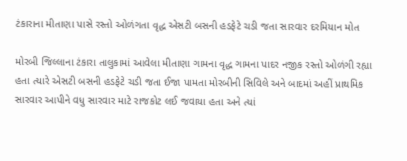ટંકારાના મીતાણા પાસે રસ્તો ઓળંગતા વૃદ્ધ એસટી બસની હડફેટે ચડી જતા સારવાર દરમિયાન મોત

મોરબી જિલ્લાના ટંકારા તાલુકામાં આવેલા મીતાણા ગામના વૃદ્ધ ગામના પાદર નજીક રસ્તો ઓળંગી રહ્યા હતા ત્યારે એસટી બસની હડફેટે ચડી જતા ઈજા પામતા મોરબીની સિવિલે અને બાદમાં અહીં પ્રાથમિક સારવાર આપીને વધુ સારવાર માટે રાજકોટ લઈ જવાયા હતા અને ત્યાં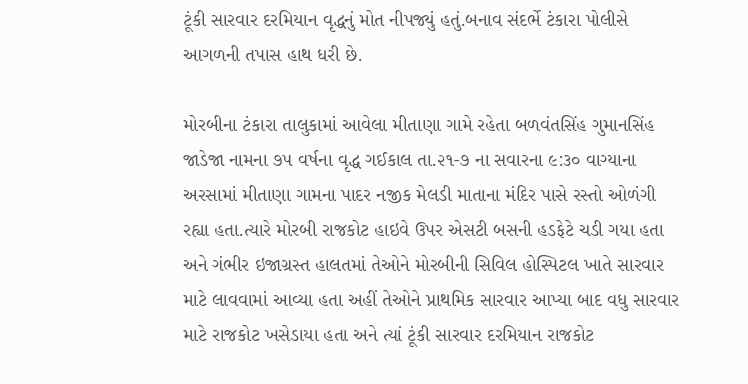ટૂંકી સારવાર દરમિયાન વૃદ્ધનું મોત નીપજ્યું હતું.બનાવ સંદર્ભે ટંકારા પોલીસે આગળની તપાસ હાથ ધરી છે.

મોરબીના ટંકારા તાલુકામાં આવેલા મીતાણા ગામે રહેતા બળવંતસિંહ ગુમાનસિંહ જાડેજા નામના ૭૫ વર્ષના વૃદ્ધ ગઈકાલ તા.૨૧-૭ ના સવારના ૯:૩૦ વાગ્યાના અરસામાં મીતાણા ગામના પાદર નજીક મેલડી માતાના મંદિર પાસે રસ્તો ઓળંગી રહ્યા હતા.ત્યારે મોરબી રાજકોટ હાઇવે ઉપર એસટી બસની હડફેટે ચડી ગયા હતા અને ગંભીર ઇજાગ્રસ્ત હાલતમાં તેઓને મોરબીની સિવિલ હોસ્પિટલ ખાતે સારવાર માટે લાવવામાં આવ્યા હતા અહીં તેઓને પ્રાથમિક સારવાર આપ્યા બાદ વધુ સારવાર માટે રાજકોટ ખસેડાયા હતા અને ત્યાં ટૂંકી સારવાર દરમિયાન રાજકોટ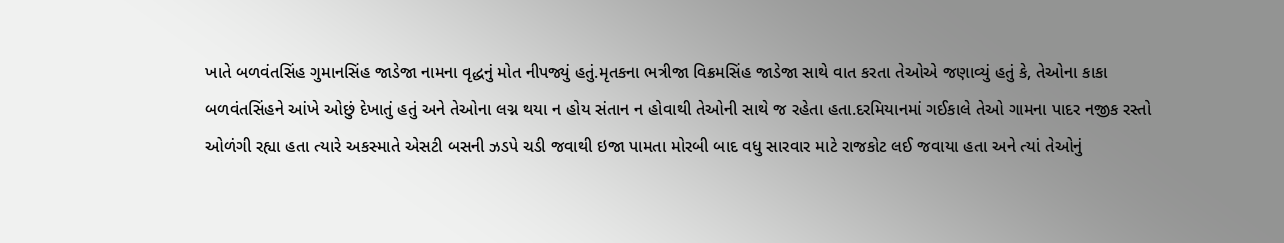ખાતે બળવંતસિંહ ગુમાનસિંહ જાડેજા નામના વૃદ્ધનું મોત નીપજ્યું હતું.મૃતકના ભત્રીજા વિક્રમસિંહ જાડેજા સાથે વાત કરતા તેઓએ જણાવ્યું હતું કે, તેઓના કાકા બળવંતસિંહને આંખે ઓછું દેખાતું હતું અને તેઓના લગ્ન થયા ન હોય સંતાન ન હોવાથી તેઓની સાથે જ રહેતા હતા.દરમિયાનમાં ગઈકાલે તેઓ ગામના પાદર નજીક રસ્તો ઓળંગી રહ્યા હતા ત્યારે અકસ્માતે એસટી બસની ઝડપે ચડી જવાથી ઇજા પામતા મોરબી બાદ વધુ સારવાર માટે રાજકોટ લઈ જવાયા હતા અને ત્યાં તેઓનું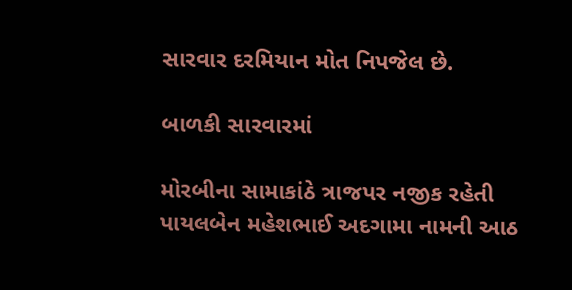સારવાર દરમિયાન મોત નિપજેલ છે.

બાળકી સારવારમાં

મોરબીના સામાકાંઠે ત્રાજપર નજીક રહેતી પાયલબેન મહેશભાઈ અદગામા નામની આઠ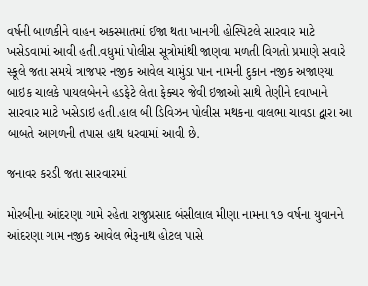વર્ષની બાળકીને વાહન અકસ્માતમાં ઈજા થતા ખાનગી હોસ્પિટલે સારવાર માટે ખસેડવામાં આવી હતી.વધુમાં પોલીસ સૂત્રોમાંથી જાણવા મળતી વિગતો પ્રમાણે સવારે સ્કૂલે જતા સમયે ત્રાજપર નજીક આવેલ ચામુંડા પાન નામની દુકાન નજીક અજાણ્યા બાઇક ચાલકે પાયલબેનને હડફેટે લેતા ફેક્ચર જેવી ઇજાઓ સાથે તેણીને દવાખાને સારવાર માટે ખસેડાઇ હતી.હાલ બી ડિવિઝન પોલીસ મથકના વાલભા ચાવડા દ્વારા આ બાબતે આગળની તપાસ હાથ ધરવામાં આવી છે.

જનાવર કરડી જતા સારવારમાં

મોરબીના આંદરણા ગામે રહેતા રાજુપ્રસાદ બંસીલાલ મીણા નામના ૧૭ વર્ષના યુવાનને આંદરણા ગામ નજીક આવેલ ભેરૂનાથ હોટલ પાસે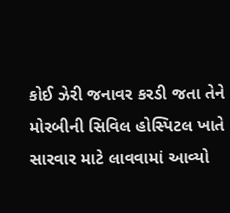કોઈ ઝેરી જનાવર કરડી જતા તેને મોરબીની સિવિલ હોસ્પિટલ ખાતે સારવાર માટે લાવવામાં આવ્યો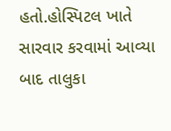હતો.હોસ્પિટલ ખાતે સારવાર કરવામાં આવ્યા બાદ તાલુકા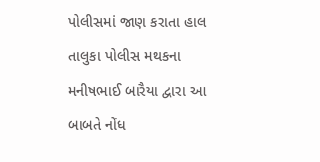પોલીસમાં જાણ કરાતા હાલ તાલુકા પોલીસ મથકના મનીષભાઈ બારૈયા દ્વારા આ બાબતે નોંધ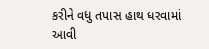કરીને વધુ તપાસ હાથ ધરવામાં આવી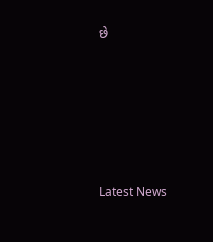છે








Latest News